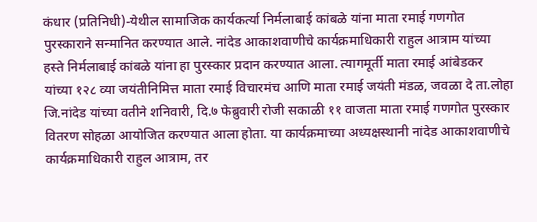कंधार (प्रतिनिधी)-येथील सामाजिक कार्यकर्त्या निर्मलाबाई कांबळे यांना माता रमाई गणगोत पुरस्काराने सन्मानित करण्यात आले. नांदेड आकाशवाणीचे कार्यक्रमाधिकारी राहुल आत्राम यांच्या हस्ते निर्मलाबाई कांबळे यांना हा पुरस्कार प्रदान करण्यात आला. त्यागमूर्ती माता रमाई आंबेडकर यांच्या १२८ व्या जयंतीनिमित्त माता रमाई विचारमंच आणि माता रमाई जयंती मंडळ, जवळा दे ता.लोहा जि.नांदेड यांच्या वतीने शनिवारी, दि.७ फेब्रुवारी रोजी सकाळी ११ वाजता माता रमाई गणगोत पुरस्कार वितरण सोहळा आयोजित करण्यात आला होता. या कार्यक्रमाच्या अध्यक्षस्थानी नांदेड आकाशवाणीचे कार्यक्रमाधिकारी राहुल आत्राम, तर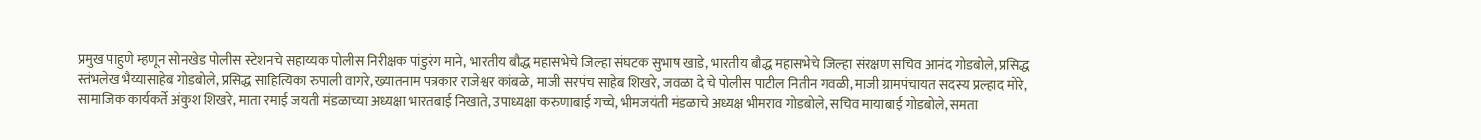प्रमुख पाहुणे म्हणून सोनखेड पोलीस स्टेशनचे सहाय्यक पोलीस निरीक्षक पांडुरंग माने, भारतीय बौद्ध महासभेचे जिल्हा संघटक सुभाष खाडे, भारतीय बौद्ध महासभेचे जिल्हा संरक्षण सचिव आनंद गोडबोले, प्रसिद्ध स्तंभलेख भैय्यासाहेब गोडबोले, प्रसिद्ध साहित्यिका रुपाली वागरे, ख्यातनाम पत्रकार राजेश्वर कांबळे, माजी सरपंच साहेब शिखरे, जवळा दे चे पोलीस पाटील नितीन गवळी, माजी ग्रामपंचायत सदस्य प्रल्हाद मोरे, सामाजिक कार्यकर्ते अंकुश शिखरे, माता रमाई जयती मंडळाच्या अध्यक्षा भारतबाई निखाते, उपाध्यक्षा करुणाबाई गच्चे, भीमजयंती मंडळाचे अध्यक्ष भीमराव गोडबोले, सचिव मायाबाई गोडबोले, समता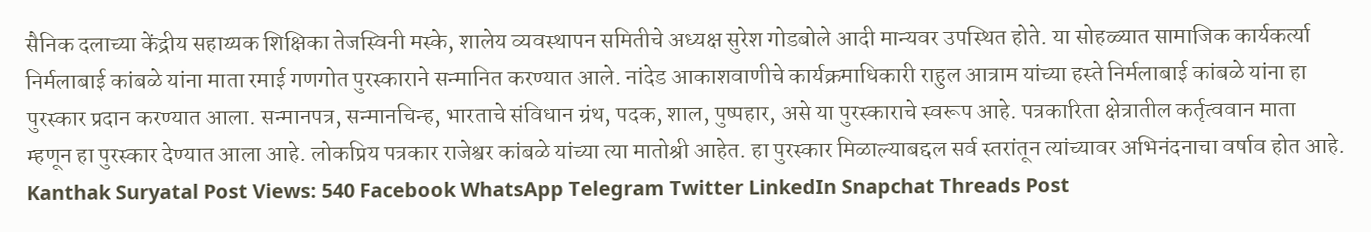सैनिक दलाच्या केंद्रीय सहाय्यक शिक्षिका तेजस्विनी मस्के, शालेय व्यवस्थापन समितीचे अध्यक्ष सुरेश गोडबोले आदी मान्यवर उपस्थित होते. या सोहळ्यात सामाजिक कार्यकर्त्या निर्मलाबाई कांबळे यांना माता रमाई गणगोत पुरस्काराने सन्मानित करण्यात आले. नांदेड आकाशवाणीचे कार्यक्रमाधिकारी राहुल आत्राम यांच्या हस्ते निर्मलाबाई कांबळे यांना हा पुरस्कार प्रदान करण्यात आला. सन्मानपत्र, सन्मानचिन्ह, भारताचे संविधान ग्रंथ, पदक, शाल, पुष्पहार, असे या पुरस्काराचे स्वरूप आहे. पत्रकारिता क्षेत्रातील कर्तृत्ववान माता म्हणून हा पुरस्कार देण्यात आला आहे. लोकप्रिय पत्रकार राजेश्वर कांबळे यांच्या त्या मातोश्री आहेत. हा पुरस्कार मिळाल्याबद्दल सर्व स्तरांतून त्यांच्यावर अभिनंदनाचा वर्षाव होत आहे. Kanthak Suryatal Post Views: 540 Facebook WhatsApp Telegram Twitter LinkedIn Snapchat Threads Post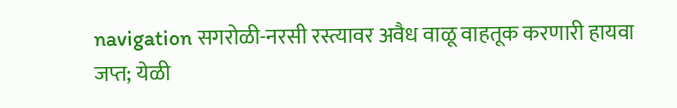navigation सगरोळी-नरसी रस्त्यावर अवैध वाळू वाहतूक करणारी हायवा जप्त; येळी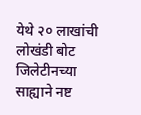येथे २० लाखांची लोखंडी बोट जिलेटीनच्या साह्याने नष्ट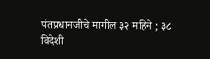पंतप्रधानजीचे मागील ३२ महिने ; ३८ विदेशी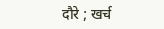दौरे ; खर्च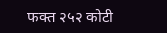फक्त २५२ कोटी